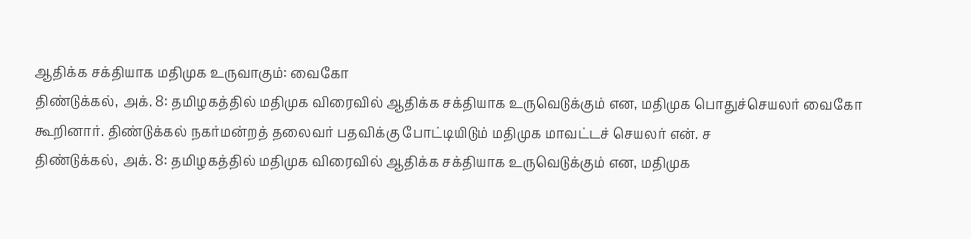ஆதிக்க சக்தியாக மதிமுக உருவாகும்: வைகோ
திண்டுக்கல், அக். 8: தமிழகத்தில் மதிமுக விரைவில் ஆதிக்க சக்தியாக உருவெடுக்கும் என, மதிமுக பொதுச்செயலர் வைகோ கூறினார். திண்டுக்கல் நகர்மன்றத் தலைவர் பதவிக்கு போட்டியிடும் மதிமுக மாவட்டச் செயலர் என். ச
திண்டுக்கல், அக். 8: தமிழகத்தில் மதிமுக விரைவில் ஆதிக்க சக்தியாக உருவெடுக்கும் என, மதிமுக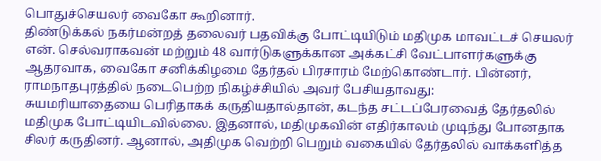பொதுச்செயலர் வைகோ கூறினார்.
திண்டுக்கல் நகர்மன்றத் தலைவர் பதவிக்கு போட்டியிடும் மதிமுக மாவட்டச் செயலர் என். செல்வராகவன் மற்றும் 48 வார்டுகளுக்கான அக்கட்சி வேட்பாளர்களுக்கு ஆதரவாக, வைகோ சனிக்கிழமை தேர்தல் பிரசாரம் மேற்கொண்டார். பின்னர், ராமநாதபுரத்தில் நடைபெற்ற நிகழ்ச்சியில் அவர் பேசியதாவது:
சுயமரியாதையை பெரிதாகக் கருதியதால்தான், கடந்த சட்டப்பேரவைத் தேர்தலில் மதிமுக போட்டியிடவில்லை. இதனால், மதிமுகவின் எதிர்காலம் முடிந்து போனதாக சிலர் கருதினர். ஆனால், அதிமுக வெற்றி பெறும் வகையில் தேர்தலில் வாக்களித்த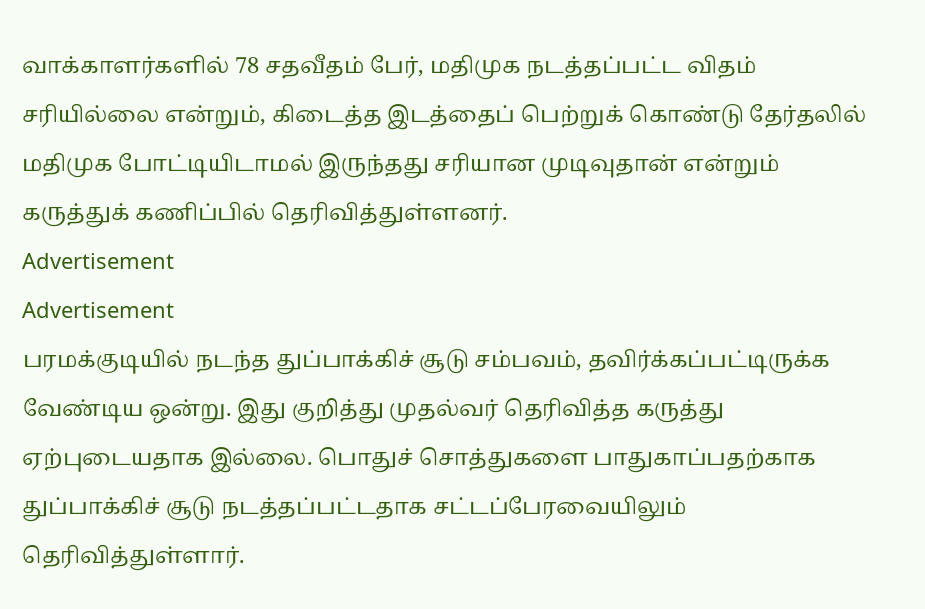வாக்காளர்களில் 78 சதவீதம் பேர், மதிமுக நடத்தப்பட்ட விதம் சரியில்லை என்றும், கிடைத்த இடத்தைப் பெற்றுக் கொண்டு தேர்தலில் மதிமுக போட்டியிடாமல் இருந்தது சரியான முடிவுதான் என்றும் கருத்துக் கணிப்பில் தெரிவித்துள்ளனர்.
Advertisement
Advertisement
பரமக்குடியில் நடந்த துப்பாக்கிச் சூடு சம்பவம், தவிர்க்கப்பட்டிருக்க வேண்டிய ஒன்று. இது குறித்து முதல்வர் தெரிவித்த கருத்து ஏற்புடையதாக இல்லை. பொதுச் சொத்துகளை பாதுகாப்பதற்காக துப்பாக்கிச் சூடு நடத்தப்பட்டதாக சட்டப்பேரவையிலும் தெரிவித்துள்ளார்.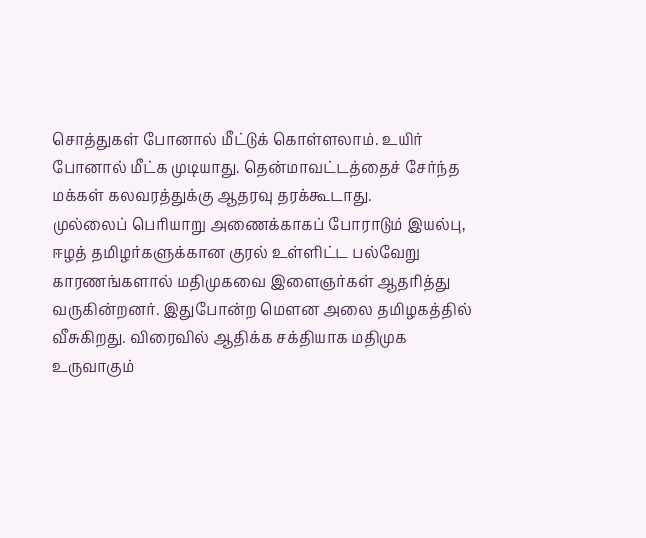சொத்துகள் போனால் மீட்டுக் கொள்ளலாம். உயிர் போனால் மீட்க முடியாது. தென்மாவட்டத்தைச் சேர்ந்த மக்கள் கலவரத்துக்கு ஆதரவு தரக்கூடாது.
முல்லைப் பெரியாறு அணைக்காகப் போராடும் இயல்பு, ஈழத் தமிழர்களுக்கான குரல் உள்ளிட்ட பல்வேறு காரணங்களால் மதிமுகவை இளைஞர்கள் ஆதரித்து வருகின்றனர். இதுபோன்ற மௌன அலை தமிழகத்தில் வீசுகிறது. விரைவில் ஆதிக்க சக்தியாக மதிமுக உருவாகும்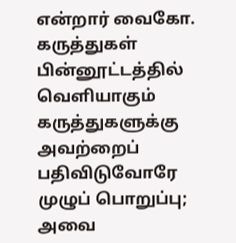என்றார் வைகோ.
கருத்துகள்
பின்னூட்டத்தில் வெளியாகும் கருத்துகளுக்கு அவற்றைப் பதிவிடுவோரே முழுப் பொறுப்பு; அவை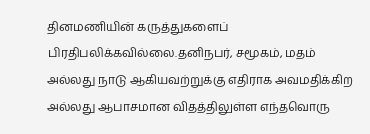தினமணியின் கருத்துகளைப் பிரதிபலிக்கவில்லை.தனிநபர், சமூகம், மதம் அல்லது நாடு ஆகியவற்றுக்கு எதிராக அவமதிக்கிற அல்லது ஆபாசமான விதத்திலுள்ள எந்தவொரு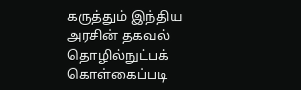கருத்தும் இந்திய அரசின் தகவல் தொழில்நுட்பக் கொள்கைப்படி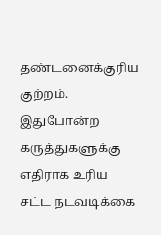தண்டனைக்குரிய குற்றம். இதுபோன்ற கருத்துகளுக்கு எதிராக உரிய சட்ட நடவடிக்கை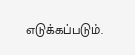எடுக்கப்படும்.